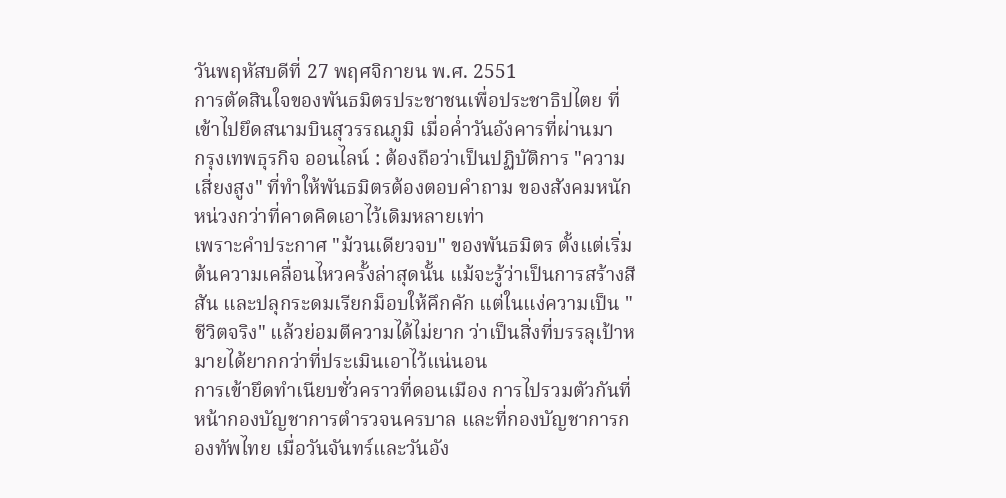วันพฤหัสบดีที่ 27 พฤศจิกายน พ.ศ. 2551
การตัดสินใจของพันธมิตรประชาชนเพื่อประชาธิปไตย ที่เข้าไปยึดสนามบินสุวรรณภูมิ เมื่อค่ำวันอังคารที่ผ่านมา
กรุงเทพธุรกิจ ออนไลน์ : ต้องถือว่าเป็นปฏิบัติการ "ความเสี่ยงสูง" ที่ทำให้พันธมิตรต้องตอบคำถาม ของสังคมหนักหน่วงกว่าที่คาดคิดเอาไว้เดิมหลายเท่า
เพราะคำประกาศ "ม้วนเดียวจบ" ของพันธมิตร ตั้งแต่เริ่มต้นความเคลื่อนไหวครั้งล่าสุดนั้น แม้จะรู้ว่าเป็นการสร้างสีสัน และปลุกระดมเรียกม็อบให้คึกคัก แต่ในแง่ความเป็น "ชีวิตจริง" แล้วย่อมตีความได้ไม่ยาก ว่าเป็นสิ่งที่บรรลุเป้าหมายได้ยากกว่าที่ประเมินเอาไว้แน่นอน
การเข้ายึดทำเนียบชั่วคราวที่ดอนเมือง การไปรวมตัวกันที่หน้ากองบัญชาการตำรวจนครบาล และที่กองบัญชาการกองทัพไทย เมื่อวันจันทร์และวันอัง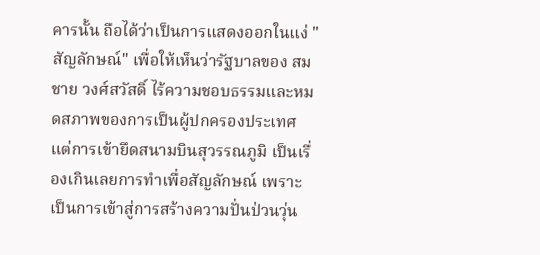คารนั้น ถือได้ว่าเป็นการแสดงออกในแง่ "สัญลักษณ์" เพื่อให้เห็นว่ารัฐบาลของ สมชาย วงศ์สวัสดิ์ ไร้ความชอบธรรมและหมดสภาพของการเป็นผู้ปกครองประเทศ
แต่การเข้ายึดสนามบินสุวรรณภูมิ เป็นเรื่องเกินเลยการทำเพื่อสัญลักษณ์ เพราะเป็นการเข้าสู่การสร้างความปั่นป่วนวุ่น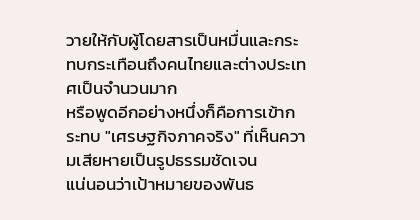วายให้กับผู้โดยสารเป็นหมื่นและกระทบกระเทือนถึงคนไทยและต่างประเทศเป็นจำนวนมาก
หรือพูดอีกอย่างหนึ่งก็คือการเข้ากระทบ "เศรษฐกิจภาคจริง" ที่เห็นความเสียหายเป็นรูปธรรมชัดเจน
แน่นอนว่าเป้าหมายของพันธ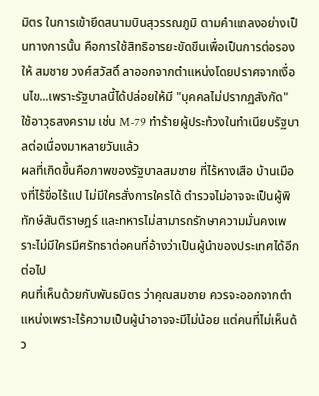มิตร ในการเข้ายึดสนามบินสุวรรณภูมิ ตามคำแถลงอย่างเป็นทางการนั้น คือการใช้สิทธิอารยะขัดขืนเพื่อเป็นการต่อรองให้ สมชาย วงศ์สวัสดิ์ ลาออกจากตำแหน่งโดยปราศจากเงื่อนไข...เพราะรัฐบาลนี้ได้ปล่อยให้มี "บุคคลไม่ปรากฏสังกัด" ใช้อาวุธสงคราม เช่น M-79 ทำร้ายผู้ประท้วงในทำเนียบรัฐบาลต่อเนื่องมาหลายวันแล้ว
ผลที่เกิดขึ้นคือภาพของรัฐบาลสมชาย ที่ไร้หางเสือ บ้านเมืองที่ไร้ขื่อไร้แป ไม่มีใครสั่งการใครได้ ตำรวจไม่อาจจะเป็นผู้พิทักษ์สันติราษฎร์ และทหารไม่สามารถรักษาความมั่นคงเพราะไม่มีใครมีศรัทธาต่อคนที่อ้างว่าเป็นผู้นำของประเทศได้อีกต่อไป
คนที่เห็นด้วยกับพันธมิตร ว่าคุณสมชาย ควรจะออกจากตำแหน่งเพราะไร้ความเป็นผู้นำอาจจะมีไม่น้อย แต่คนที่ไม่เห็นด้ว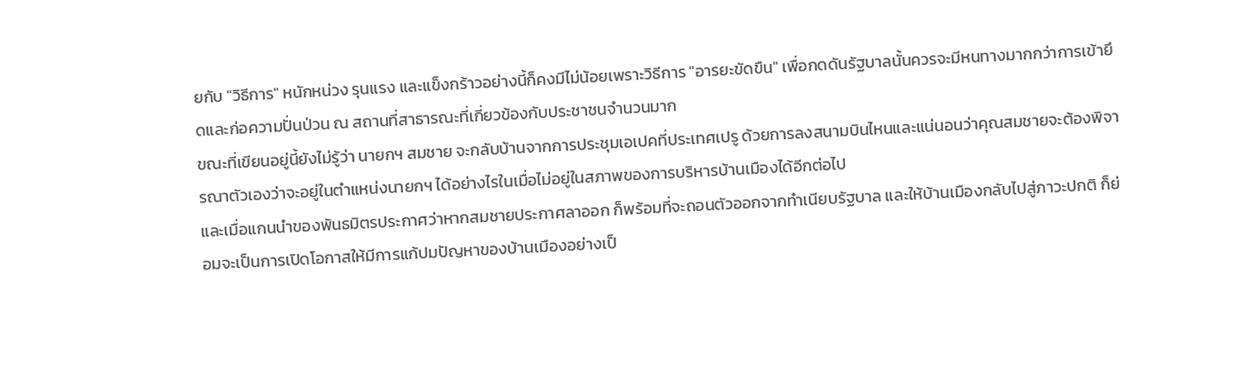ยกับ "วิธีการ" หนักหน่วง รุนแรง และแข็งกร้าวอย่างนี้ก็คงมีไม่น้อยเพราะวิธีการ "อารยะขัดขืน" เพื่อกดดันรัฐบาลนั้นควรจะมีหนทางมากกว่าการเข้ายึดและก่อความปั่นป่วน ณ สถานที่สาธารณะที่เกี่ยวข้องกับประชาชนจำนวนมาก
ขณะที่เขียนอยู่นี้ยังไม่รู้ว่า นายกฯ สมชาย จะกลับบ้านจากการประชุมเอเปคที่ประเทศเปรู ด้วยการลงสนามบินไหนและแน่นอนว่าคุณสมชายจะต้องพิจารณาตัวเองว่าจะอยู่ในตำแหน่งนายกฯ ได้อย่างไรในเมื่อไม่อยู่ในสภาพของการบริหารบ้านเมืองได้อีกต่อไป
และเมื่อแกนนำของพันธมิตรประกาศว่าหากสมชายประกาศลาออก ก็พร้อมที่จะถอนตัวออกจากทำเนียบรัฐบาล และให้บ้านเมืองกลับไปสู่ภาวะปกติ ก็ย่อมจะเป็นการเปิดโอกาสให้มีการแก้ปมปัญหาของบ้านเมืองอย่างเป็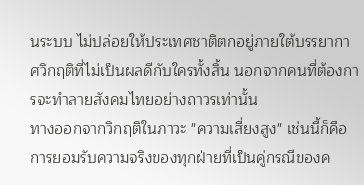นระบบ ไม่ปล่อยให้ประเทศชาติตกอยู่ภายใต้บรรยากาศวิกฤติที่ไม่เป็นผลดีกับใครทั้งสิ้น นอกจากคนที่ต้องการจะทำลายสังคมไทยอย่างถาวรเท่านั้น
ทางออกจากวิกฤติในภาวะ "ความเสี่ยงสูง" เช่นนี้ก็คือการยอมรับความจริงของทุกฝ่ายที่เป็นคู่กรณีของค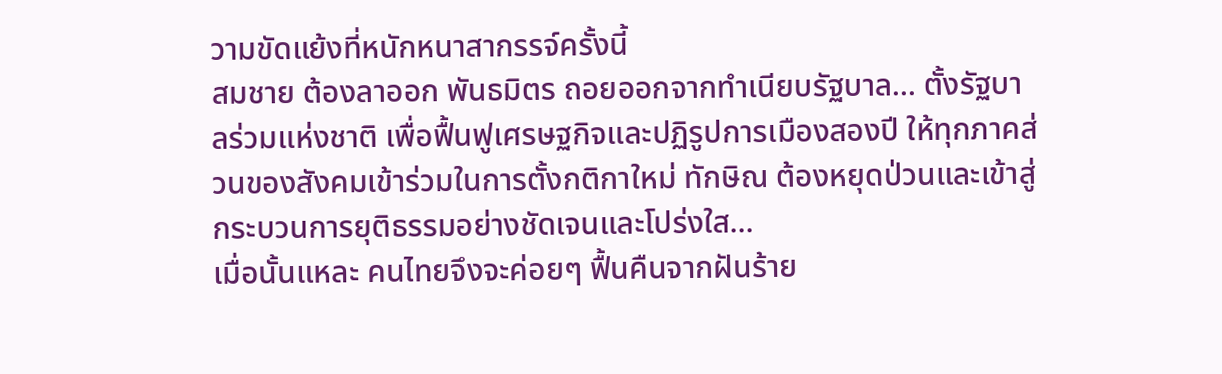วามขัดแย้งที่หนักหนาสากรรจ์ครั้งนี้
สมชาย ต้องลาออก พันธมิตร ถอยออกจากทำเนียบรัฐบาล... ตั้งรัฐบาลร่วมแห่งชาติ เพื่อฟื้นฟูเศรษฐกิจและปฏิรูปการเมืองสองปี ให้ทุกภาคส่วนของสังคมเข้าร่วมในการตั้งกติกาใหม่ ทักษิณ ต้องหยุดป่วนและเข้าสู่กระบวนการยุติธรรมอย่างชัดเจนและโปร่งใส...
เมื่อนั้นแหละ คนไทยจึงจะค่อยๆ ฟื้นคืนจากฝันร้าย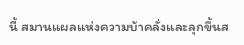นี้ สมานแผลแห่งความบ้าคลั่งและลุกขึ้นส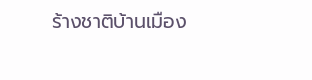ร้างชาติบ้านเมือง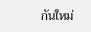กันใหม่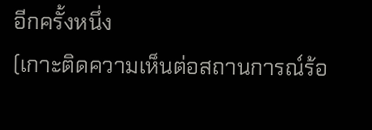อีกครั้งหนึ่ง
(เกาะติดความเห็นต่อสถานการณ์ร้อ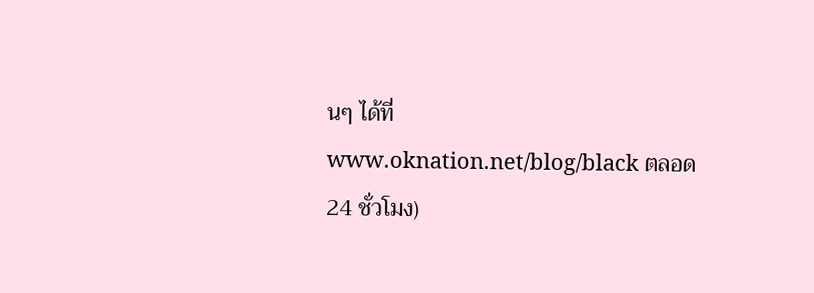นๆ ได้ที่ www.oknation.net/blog/black ตลอด 24 ชั่วโมง)